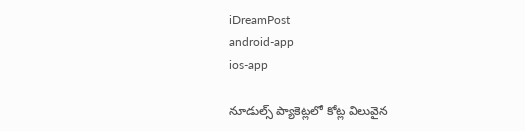iDreamPost
android-app
ios-app

నూడుల్స్‌ ప్యాకెట్లలో కోట్ల విలువైన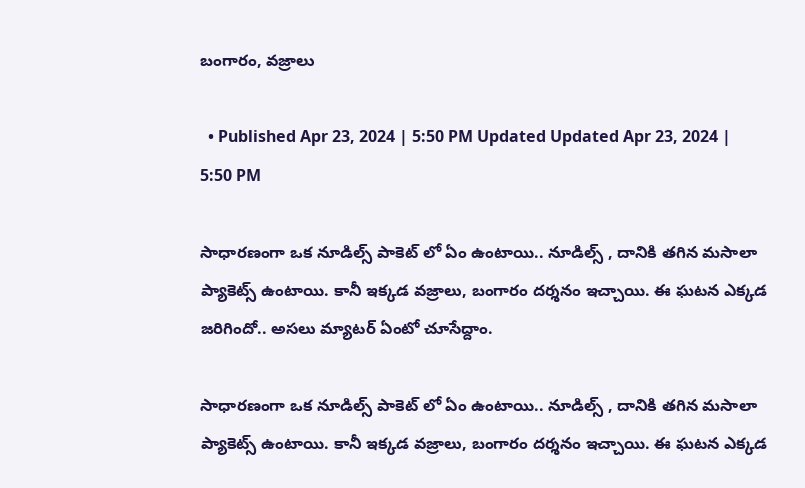బంగారం, వజ్రాలు

  • Published Apr 23, 2024 | 5:50 PM Updated Updated Apr 23, 2024 | 5:50 PM

సాధారణంగా ఒక నూడిల్స్ పాకెట్ లో ఏం ఉంటాయి.. నూడిల్స్ , దానికి తగిన మసాలా ప్యాకెట్స్ ఉంటాయి. కానీ ఇక్కడ వజ్రాలు, బంగారం దర్శనం ఇచ్చాయి. ఈ ఘటన ఎక్కడ జరిగిందో.. అసలు మ్యాటర్ ఏంటో చూసేద్దాం.

సాధారణంగా ఒక నూడిల్స్ పాకెట్ లో ఏం ఉంటాయి.. నూడిల్స్ , దానికి తగిన మసాలా ప్యాకెట్స్ ఉంటాయి. కానీ ఇక్కడ వజ్రాలు, బంగారం దర్శనం ఇచ్చాయి. ఈ ఘటన ఎక్కడ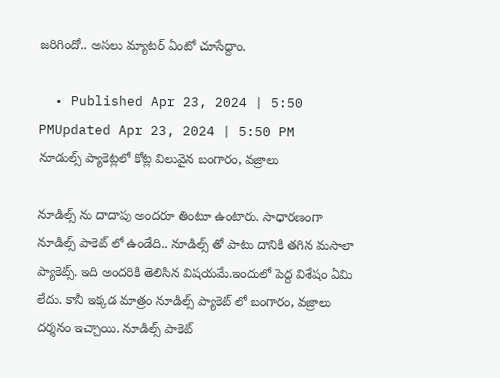జరిగిందో.. అసలు మ్యాటర్ ఏంటో చూసేద్దాం.

  • Published Apr 23, 2024 | 5:50 PMUpdated Apr 23, 2024 | 5:50 PM
నూడుల్స్‌ ప్యాకెట్లలో కోట్ల విలువైన బంగారం, వజ్రాలు

నూడిల్స్ ను దాదాపు అందరూ తింటూ ఉంటారు. సాధారణంగా నూడిల్స్ పాకెట్ లో ఉండేది.. నూడిల్స్ తో పాటు దానికి తగిన మసాలా ప్యాకెట్స్. ఇది అందరికి తెలిసిన విషయమే.ఇందులో పెద్ద విశేషం ఏమి లేదు. కానీ ఇక్కడ మాత్రం నూడిల్స్ ప్యాకెట్ లో బంగారం, వజ్రాలు దర్శనం ఇచ్చాయి. నూడిల్స్ పాకెట్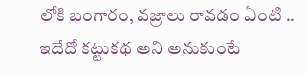లోకి బంగారం, వజ్రాలు రావడం ఏంటి .. ఇదేదో కట్టుకథ అని అనుకుంటే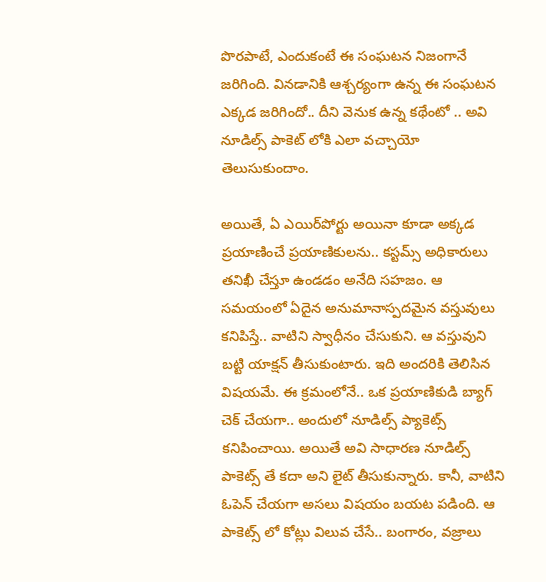పొరపాటే, ఎందుకంటే ఈ సంఘటన నిజంగానే జరిగింది. వినడానికి ఆశ్చర్యంగా ఉన్న ఈ సంఘటన ఎక్కడ జరిగిందో.. దీని వెనుక ఉన్న కథేంటో .. అవి నూడిల్స్ పాకెట్ లోకి ఎలా వచ్చాయో తెలుసుకుందాం.

అయితే, ఏ ఎయిర్‌పోర్టు అయినా కూడా అక్కడ ప్రయాణించే ప్రయాణికులను.. కస్టమ్స్ అధికారులు తనిఖీ చేస్తూ ఉండడం అనేది సహజం. ఆ సమయంలో ఏదైన అనుమానాస్పదమైన వస్తువులు కనిపిస్తే.. వాటిని స్వాధీనం చేసుకుని. ఆ వస్తువుని బట్టి యాక్షన్ తీసుకుంటారు. ఇది అందరికి తెలిసిన విషయమే. ఈ క్రమంలోనే.. ఒక ప్రయాణికుడి బ్యాగ్ చెక్ చేయగా.. అందులో నూడిల్స్ ప్యాకెట్స్ కనిపించాయి. అయితే అవి సాధారణ నూడిల్స్ పాకెట్స్ తే కదా అని లైట్ తీసుకున్నారు. కానీ, వాటిని ఓపెన్ చేయగా అసలు విషయం బయట పడింది. ఆ పాకెట్స్ లో కోట్లు విలువ చేసే.. బంగారం, వజ్రాలు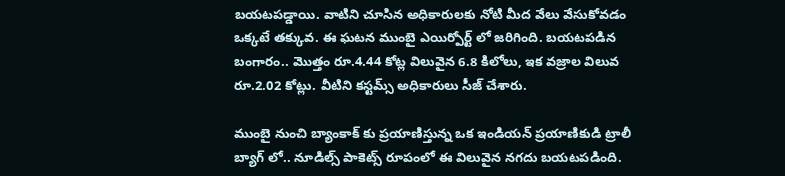బయటపడ్డాయి. వాటిని చూసిన అధికారులకు నోటి మీద వేలు వేసుకోవడం ఒక్కటే తక్కువ. ఈ ఘటన ముంబై ఎయిర్పోర్ట్ లో జరిగింది. బయటపడిన బంగారం.. మొత్తం రూ.4.44 కోట్ల విలువైన 6.8 కిలోలు, ఇక వజ్రాల విలువ రూ.2.02 కోట్లు. వీటిని కస్టమ్స్ అధికారులు సీజ్ చేశారు.

ముంబై నుంచి బ్యాంకాక్ కు ప్రయాణిస్తున్న ఒక ఇండియన్ ప్రయాణికుడి ట్రాలీ బ్యాగ్ లో.. నూడిల్స్ పాకెట్స్ రూపంలో ఈ విలువైన నగదు బయటపడింది.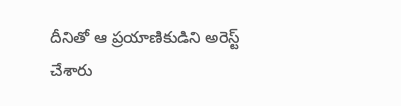దీనితో ఆ ప్రయాణికుడిని అరెస్ట్ చేశారు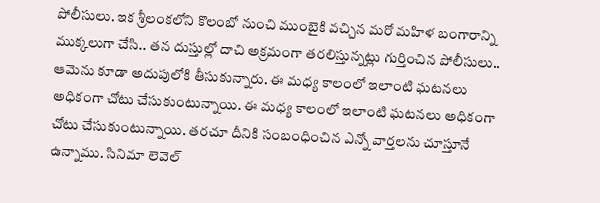పోలీసులు. ఇక శ్రీలంకలోని కొలంబో నుంచి ముంబైకి వచ్చిన మరో మహిళ బంగారాన్ని ముక్కలుగా చేసి.. తన దుస్తుల్లో దాచి అక్రమంగా తరలిస్తున్నట్లు గుర్తించిన పోలీసులు.. ఆమెను కూడా అదుపులోకి తీసుకున్నారు. ఈ మధ్య కాలంలో ఇలాంటి ఘటనలు అధికంగా చోటు చేసుకుంటున్నాయి. ఈ మధ్య కాలంలో ఇలాంటి ఘటనలు అధికంగా చోటు చేసుకుంటున్నాయి. తరచూ దీనికి సంబంధించిన ఎన్నో వార్తలను చూస్తూనే ఉన్నాము. సినిమా లెవెల్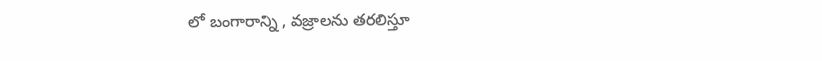లో బంగారాన్ని , వజ్రాలను తరలిస్తూ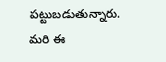పట్టుబడుతున్నారు.   మరి ఈ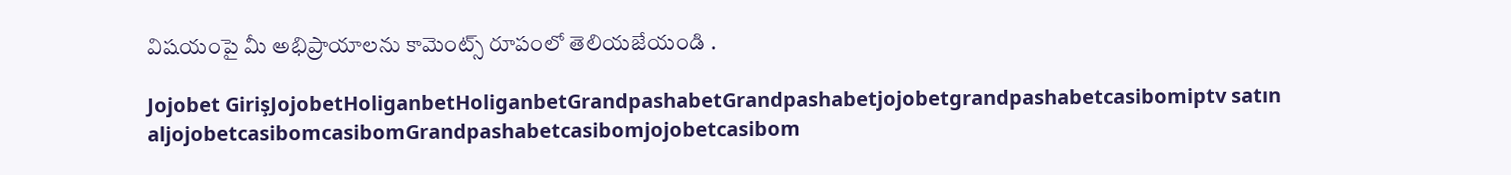విషయంపై మీ అభిప్రాయాలను కామెంట్స్ రూపంలో తెలియజేయండి .

Jojobet GirişJojobetHoliganbetHoliganbetGrandpashabetGrandpashabetjojobetgrandpashabetcasibomiptv satın aljojobetcasibomcasibomGrandpashabetcasibomjojobetcasibom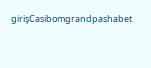girişCasibomgrandpashabet